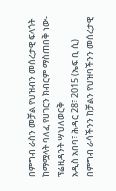በምግብ ራስን መቻል የህዝብን መሰረታዊ ፍላጎት ከማሟላት ባለፈ የሀገርን ክብርም ማስጠበቅ ነው-ፕሬዚዳንት ሣህለወርቅ
አዲስ አበባ፣ ሕዳር 28፣ 2015 (ኤፍ ቢ ሲ) በምግብ ራሳችንን ከቻልን የህዝባችንን መሰረታዊ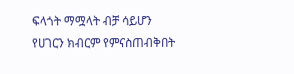ፍላጎት ማሟላት ብቻ ሳይሆን የሀገርን ክብርም የምናስጠብቅበት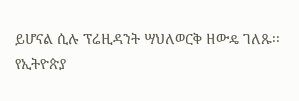ይሆናል ሲሉ ፕሬዚዳንት ሣህለወርቅ ዘውዴ ገለጹ፡፡
የኢትዮጵያ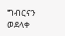ግብርናን ወደላቀ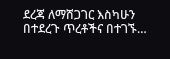ደረጃ ለማሸጋገር እስካሁን በተደረጉ ጥረቶችና በተገኙ…